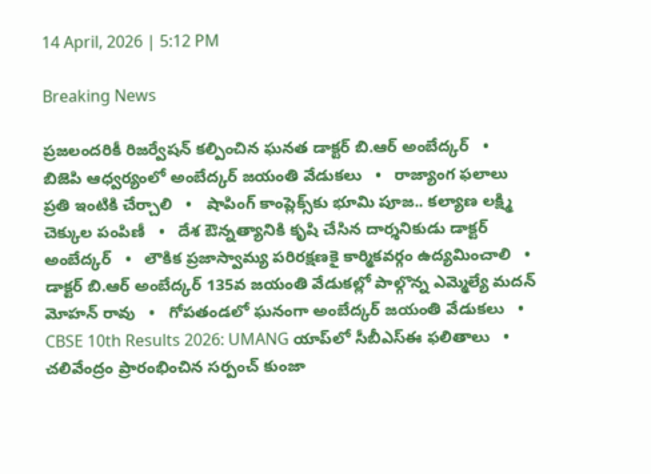14 April, 2026 | 5:12 PM

Breaking News

ప్రజలందరికీ రిజర్వేషన్ కల్పించిన ఘనత డాక్టర్ బి.ఆర్ అంబేద్కర్   •   బిజెపి ఆధ్వర్యంలో అంబేద్కర్ జయంతి వేడుకలు   •   రాజ్యాంగ ఫలాలు ప్రతి ఇంటికి చేర్చాలి   •   షాపింగ్ కాంప్లెక్స్‌కు భూమి పూజ.. కల్యాణ లక్ష్మి చెక్కుల పంపిణీ   •   దేశ ఔన్నత్యానికి కృషి చేసిన దార్శనికుడు డాక్టర్ అంబేద్కర్   •   లౌకిక ప్రజాస్వామ్య పరిరక్షణకై కార్మికవర్గం ఉద్యమించాలి   •   డాక్టర్ బి.ఆర్ అంబేద్కర్ 135వ జయంతి వేడుకల్లో పాల్గొన్న ఎమ్మెల్యే మదన్ మోహన్ రావు   •   గోపతండలో ఘనంగా అంబేద్కర్ జయంతి వేడుకలు   •   CBSE 10th Results 2026: UMANG యాప్‌లో సీబీఎస్ఈ ఫలితాలు   •   చలివేంద్రం ప్రారంభించిన సర్పంచ్ కుంజా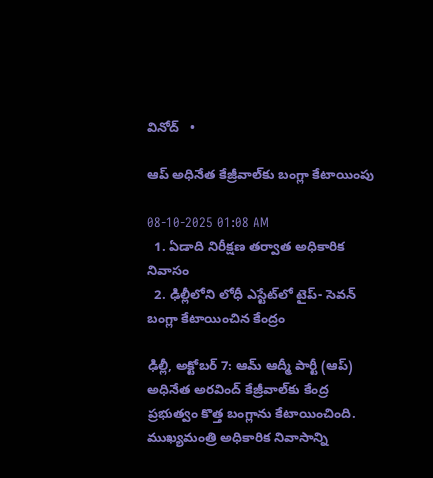వినోద్   •

ఆప్ అధినేత కేజ్రీవాల్‌కు బంగ్లా కేటాయింపు

08-10-2025 01:08 AM
  1. ఏడాది నిరీక్షణ తర్వాత అధికారిక నివాసం
  2. ఢిల్లీలోని లోధీ ఎస్టేట్‌లో టైప్- సెవన్ బంగ్లా కేటాయించిన కేంద్రం

ఢిల్లీ, అక్టోబర్ 7: ఆమ్ ఆద్మీ పార్టీ (ఆప్) అధినేత అరవింద్ కేజ్రీవాల్‌కు కేంద్ర ప్రభుత్వం కొత్త బంగ్లాను కేటాయించింది. ముఖ్యమంత్రి అధికారిక నివాసాన్ని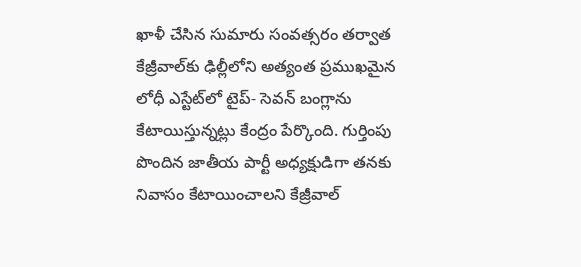ఖాళీ చేసిన సుమారు సంవత్సరం తర్వాత కేజ్రీవాల్‌కు ఢిల్లీలోని అత్యంత ప్రముఖమైన లోధీ ఎస్టేట్‌లో టైప్- సెవన్ బంగ్లాను కేటాయిస్తున్నట్లు కేంద్రం పేర్కొంది. గుర్తింపు పొందిన జాతీయ పార్టీ అధ్యక్షుడిగా తనకు నివాసం కేటాయించాలని కేజ్రీవాల్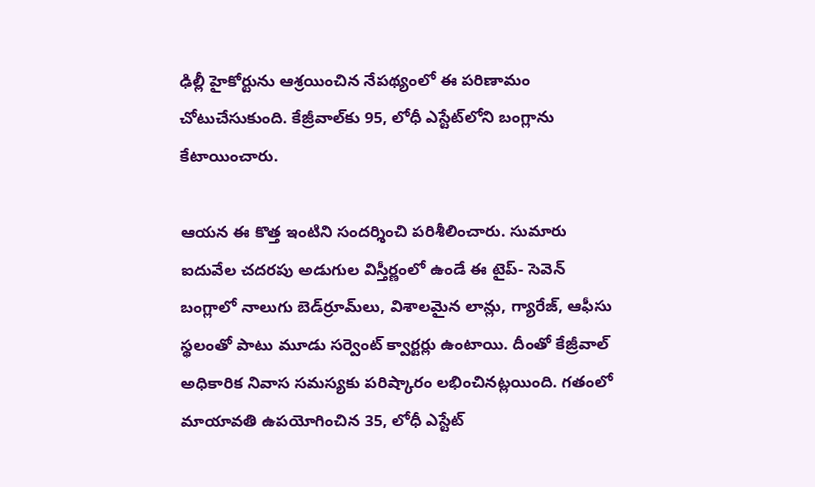ఢిల్లీ హైకోర్టును ఆశ్రయించిన నేపథ్యంలో ఈ పరిణామం చోటుచేసుకుంది. కేజ్రీవాల్‌కు 95, లోధీ ఎస్టేట్‌లోని బంగ్లాను కేటాయించారు.

ఆయన ఈ కొత్త ఇంటిని సందర్శించి పరిశీలించారు. సుమారు ఐదువేల చదరపు అడుగుల విస్తీర్ణంలో ఉండే ఈ టైప్- సెవెన్ బంగ్లాలో నాలుగు బెడ్‌ర్రూమ్‌లు, విశాలమైన లాన్లు, గ్యారేజ్, ఆఫీసు స్థలంతో పాటు మూడు సర్వెంట్ క్వార్టర్లు ఉంటాయి. దీంతో కేజ్రీవాల్ అధికారిక నివాస సమస్యకు పరిష్కారం లభించినట్లయింది. గతంలో మాయావతి ఉపయోగించిన 35, లోధీ ఎస్టేట్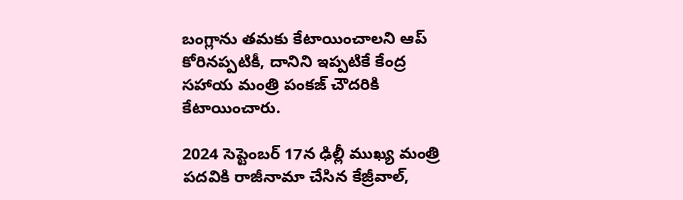బంగ్లాను తమకు కేటాయించాలని ఆప్ కోరినప్పటికీ, దానిని ఇప్పటికే కేంద్ర సహాయ మంత్రి పంకజ్ చౌదరికి కేటాయించారు.

2024 సెప్టెంబర్ 17న ఢిల్లీ ముఖ్య మంత్రి పదవికి రాజీనామా చేసిన కేజ్రీవాల్,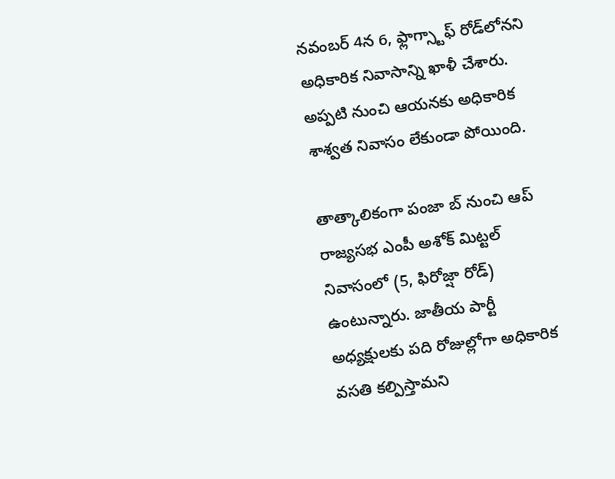నవంబర్ 4న 6, ఫ్లాగ్స్టాఫ్ రోడ్‌లోనని అధికారిక నివాసాన్ని ఖాళీ చేశారు. అప్పటి నుంచి ఆయనకు అధికారిక శాశ్వత నివాసం లేకుండా పోయింది.

తాత్కాలికంగా పంజా బ్ నుంచి ఆప్ రాజ్యసభ ఎంపీ అశోక్ మిట్టల్ నివాసంలో (5, ఫిరోజ్షా రోడ్) ఉంటున్నారు. జాతీయ పార్టీ అధ్యక్షులకు పది రోజుల్లోగా అధికారిక వసతి కల్పిస్తామని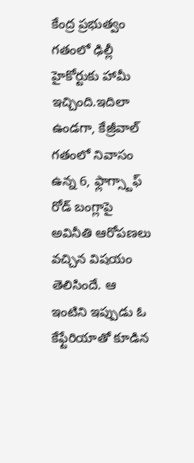కేంద్ర ప్రభుత్వం గతంలో ఢిల్లీ హైకోర్టుకు హామీ ఇచ్చింది.ఇదిలా ఉండగా, కేజ్రీవాల్ గతంలో నివాసం ఉన్న 6, ఫ్లాగ్స్టాఫ్ రోడ్ బంగ్లాపై అవినీతి ఆరోపణలు వచ్చిన విషయం తెలిసిందే. ఆ ఇంటిని ఇప్పుడు ఓ కేఫ్టేరియాతో కూడిన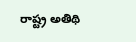రాష్ట్ర అతిథి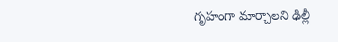గృహంగా మార్చాలని ఢిల్లీ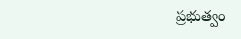ప్రభుత్వం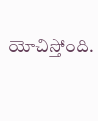యోచిస్తోంది.